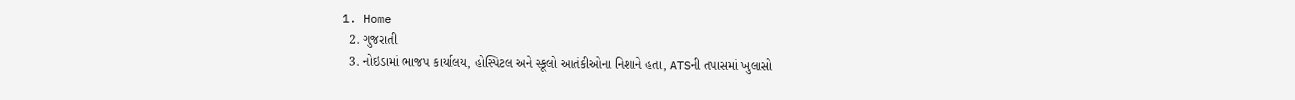1. Home
  2. ગુજરાતી
  3. નોઇડામાં ભાજપ કાર્યાલય, હોસ્પિટલ અને સ્કૂલો આતંકીઓના નિશાને હતા, ATSની તપાસમાં ખુલાસો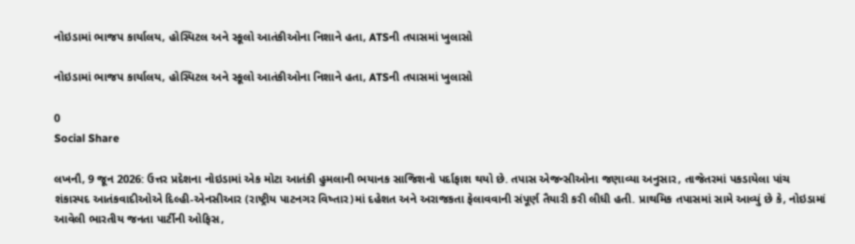નોઇડામાં ભાજપ કાર્યાલય, હોસ્પિટલ અને સ્કૂલો આતંકીઓના નિશાને હતા, ATSની તપાસમાં ખુલાસો

નોઇડામાં ભાજપ કાર્યાલય, હોસ્પિટલ અને સ્કૂલો આતંકીઓના નિશાને હતા, ATSની તપાસમાં ખુલાસો

0
Social Share

લખનૌ, 9 જૂન 2026: ઉત્તર પ્રદેશના નોઇડામાં એક મોટા આતંકી હુમલાની ભયાનક સાજિશનો પર્દાફાશ થયો છે. તપાસ એજન્સીઓના જણાવ્યા અનુસાર, તાજેતરમાં પકડાયેલા પાંચ શંકાસ્પદ આતંકવાદીઓએ દિલ્હી-એનસીઆર (રાષ્ટ્રીય પાટનગર વિષ્તાર)માં દહેશત અને અરાજકતા ફેલાવવાની સંપૂર્ણ તૈયારી કરી લીધી હતી. પ્રાથમિક તપાસમાં સામે આવ્યું છે કે, નોઇડામાં આવેલી ભારતીય જનતા પાર્ટીની ઓફિસ,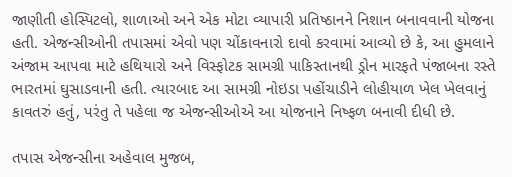જાણીતી હોસ્પિટલો, શાળાઓ અને એક મોટા વ્યાપારી પ્રતિષ્ઠાનને નિશાન બનાવવાની યોજના હતી. એજન્સીઓની તપાસમાં એવો પણ ચોંકાવનારો દાવો કરવામાં આવ્યો છે કે, આ હુમલાને અંજામ આપવા માટે હથિયારો અને વિસ્ફોટક સામગ્રી પાકિસ્તાનથી ડ્રોન મારફતે પંજાબના રસ્તે ભારતમાં ઘુસાડવાની હતી. ત્યારબાદ આ સામગ્રી નોઇડા પહોંચાડીને લોહીયાળ ખેલ ખેલવાનું કાવતરું હતું, પરંતુ તે પહેલા જ એજન્સીઓએ આ યોજનાને નિષ્ફળ બનાવી દીધી છે.

તપાસ એજન્સીના અહેવાલ મુજબ,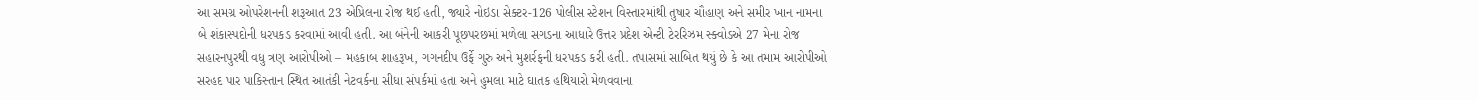આ સમગ્ર ઓપરેશનની શરૂઆત 23 એપ્રિલના રોજ થઈ હતી, જ્યારે નોઇડા સેક્ટર-126 પોલીસ સ્ટેશન વિસ્તારમાંથી તુષાર ચૌહાણ અને સમીર ખાન નામના બે શંકાસ્પદોની ધરપકડ કરવામાં આવી હતી. આ બંનેની આકરી પૂછપરછમાં મળેલા સગડના આધારે ઉત્તર પ્રદેશ એન્ટી ટેરરિઝમ સ્ક્વોડએ 27 મેના રોજ સહારનપુરથી વધુ ત્રણ આરોપીઓ – મહકાબ શાહરૂખ, ગગનદીપ ઉર્ફે ગુરુ અને મુશર્રફની ધરપકડ કરી હતી. તપાસમાં સાબિત થયું છે કે આ તમામ આરોપીઓ સરહદ પાર પાકિસ્તાન સ્થિત આતંકી નેટવર્કના સીધા સંપર્કમાં હતા અને હુમલા માટે ઘાતક હથિયારો મેળવવાના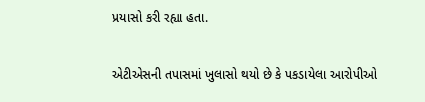પ્રયાસો કરી રહ્યા હતા.

એટીએસની તપાસમાં ખુલાસો થયો છે કે પકડાયેલા આરોપીઓ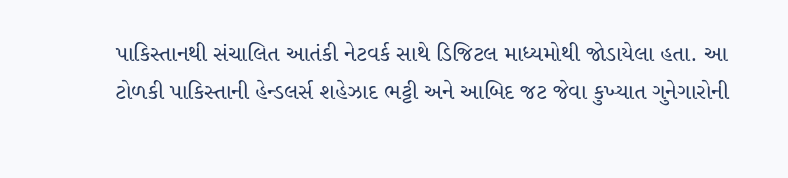પાકિસ્તાનથી સંચાલિત આતંકી નેટવર્ક સાથે ડિજિટલ માધ્યમોથી જોડાયેલા હતા. આ ટોળકી પાકિસ્તાની હેન્ડલર્સ શહેઝાદ ભટ્ટી અને આબિદ જટ જેવા કુખ્યાત ગુનેગારોની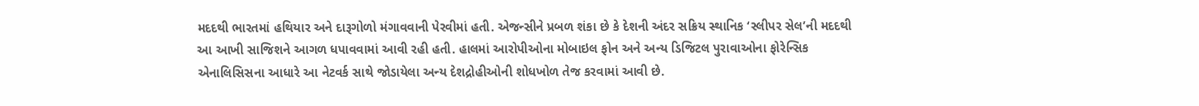મદદથી ભારતમાં હથિયાર અને દારૂગોળો મંગાવવાની પેરવીમાં હતી. એજન્સીને પ્રબળ શંકા છે કે દેશની અંદર સક્રિય સ્થાનિક ‘સ્લીપર સેલ’ની મદદથી આ આખી સાજિશને આગળ ધપાવવામાં આવી રહી હતી. હાલમાં આરોપીઓના મોબાઇલ ફોન અને અન્ય ડિજિટલ પુરાવાઓના ફોરેન્સિક એનાલિસિસના આધારે આ નેટવર્ક સાથે જોડાયેલા અન્ય દેશદ્રોહીઓની શોધખોળ તેજ કરવામાં આવી છે.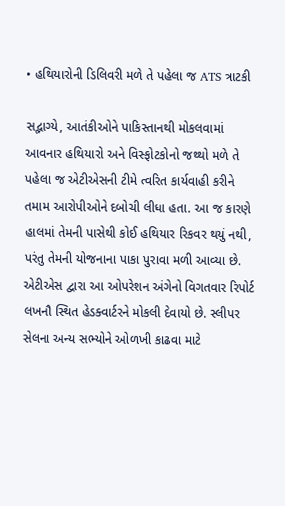• હથિયારોની ડિલિવરી મળે તે પહેલા જ ATS ત્રાટકી

સદ્ભાગ્યે, આતંકીઓને પાકિસ્તાનથી મોકલવામાં આવનાર હથિયારો અને વિસ્ફોટકોનો જથ્થો મળે તે પહેલા જ એટીએસની ટીમે ત્વરિત કાર્યવાહી કરીને તમામ આરોપીઓને દબોચી લીધા હતા. આ જ કારણે હાલમાં તેમની પાસેથી કોઈ હથિયાર રિકવર થયું નથી, પરંતુ તેમની યોજનાના પાકા પુરાવા મળી આવ્યા છે. એટીએસ દ્વારા આ ઓપરેશન અંગેનો વિગતવાર રિપોર્ટ લખનૌ સ્થિત હેડક્વાર્ટરને મોકલી દેવાયો છે. સ્લીપર સેલના અન્ય સભ્યોને ઓળખી કાઢવા માટે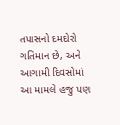તપાસનો દમદોરો ગતિમાન છે, અને આગામી દિવસોમાં આ મામલે હજુ પણ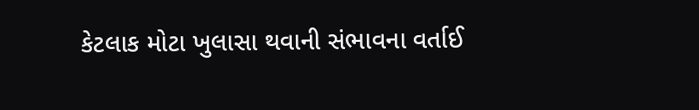કેટલાક મોટા ખુલાસા થવાની સંભાવના વર્તાઈ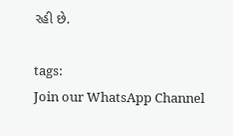રહી છે.

tags:
Join our WhatsApp Channel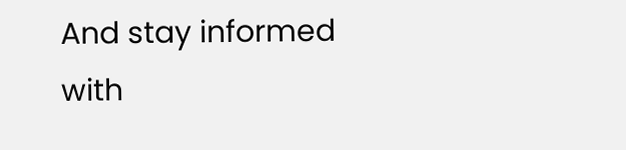And stay informed with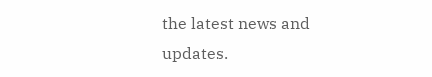the latest news and updates.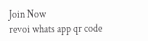Join Now
revoi whats app qr code